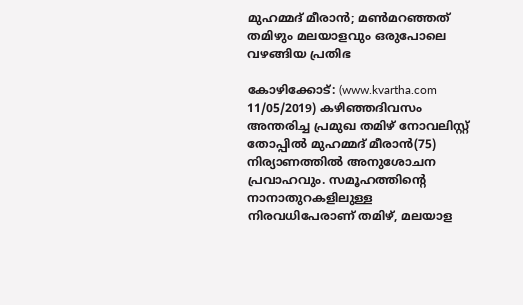മുഹമ്മദ് മീരാന്‍; മണ്‍മറഞ്ഞത് തമിഴും മലയാളവും ഒരുപോലെ വഴങ്ങിയ പ്രതിഭ

കോഴിക്കോട്: (www.kvartha.com 11/05/2019) കഴിഞ്ഞദിവസം അന്തരിച്ച പ്രമുഖ തമിഴ് നോവലിസ്റ്റ് തോപ്പില്‍ മുഹമ്മദ് മീരാന്‍(75) നിര്യാണത്തില്‍ അനുശോചന പ്രവാഹവും. സമൂഹത്തിന്റെ നാനാതുറകളിലുള്ള നിരവധിപേരാണ് തമിഴ്, മലയാള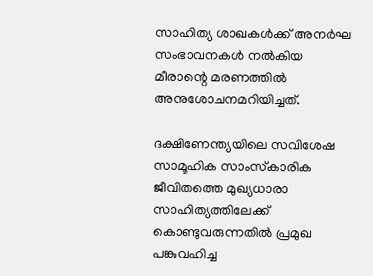സാഹിത്യ ശാഖകള്‍ക്ക് അനര്‍ഘ സംഭാവനകള്‍ നല്‍കിയ മീരാന്റെ മരണത്തില്‍ അനുശോചനമറിയിച്ചത്.

ദക്ഷിണേന്ത്യയിലെ സവിശേഷ സാമൂഹിക സാംസ്‌കാരിക ജീവിതത്തെ മുഖ്യധാരാ സാഹിത്യത്തിലേക്ക് കൊണ്ടുവരുന്നതില്‍ പ്രമുഖ പങ്കുവഹിച്ച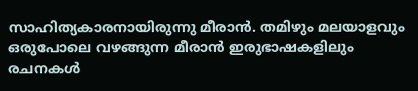സാഹിത്യകാരനായിരുന്നു മീരാന്‍. തമിഴും മലയാളവും ഒരുപോലെ വഴങ്ങുന്ന മീരാന്‍ ഇരുഭാഷകളിലും രചനകള്‍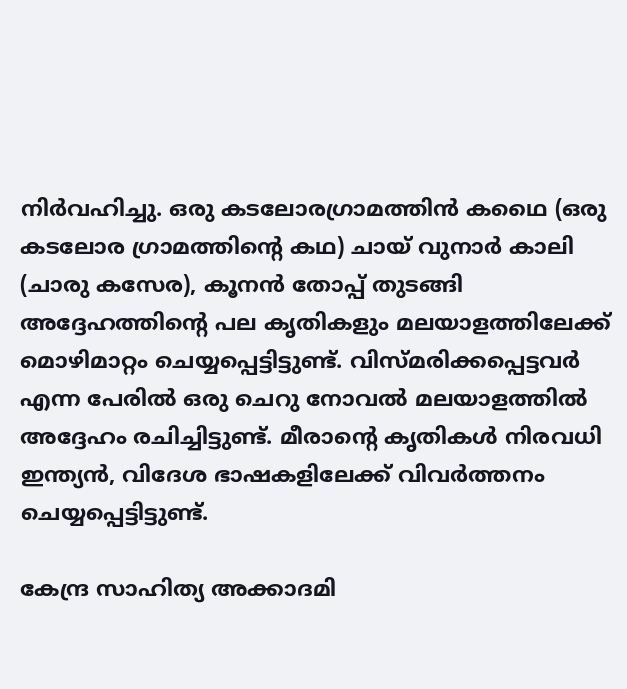നിര്‍വഹിച്ചു. ഒരു കടലോരഗ്രാമത്തിന്‍ കഥൈ (ഒരു കടലോര ഗ്രാമത്തിന്റെ കഥ) ചായ് വുനാര്‍ കാലി (ചാരു കസേര), കൂനന്‍ തോപ്പ് തുടങ്ങി അദ്ദേഹത്തിന്റെ പല കൃതികളും മലയാളത്തിലേക്ക് മൊഴിമാറ്റം ചെയ്യപ്പെട്ടിട്ടുണ്ട്. വിസ്മരിക്കപ്പെട്ടവര്‍ എന്ന പേരില്‍ ഒരു ചെറു നോവല്‍ മലയാളത്തില്‍ അദ്ദേഹം രചിച്ചിട്ടുണ്ട്. മീരാന്റെ കൃതികള്‍ നിരവധി ഇന്ത്യന്‍, വിദേശ ഭാഷകളിലേക്ക് വിവര്‍ത്തനം ചെയ്യപ്പെട്ടിട്ടുണ്ട്.

കേന്ദ്ര സാഹിത്യ അക്കാദമി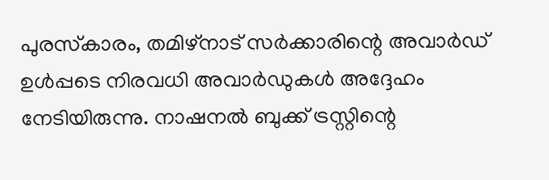പുരസ്‌കാരം, തമിഴ്‌നാട് സര്‍ക്കാരിന്റെ അവാര്‍ഡ് ഉള്‍പ്പടെ നിരവധി അവാര്‍ഡുകള്‍ അദ്ദേഹം നേടിയിരുന്നു. നാഷനല്‍ ബുക്ക് ട്രസ്റ്റിന്റെ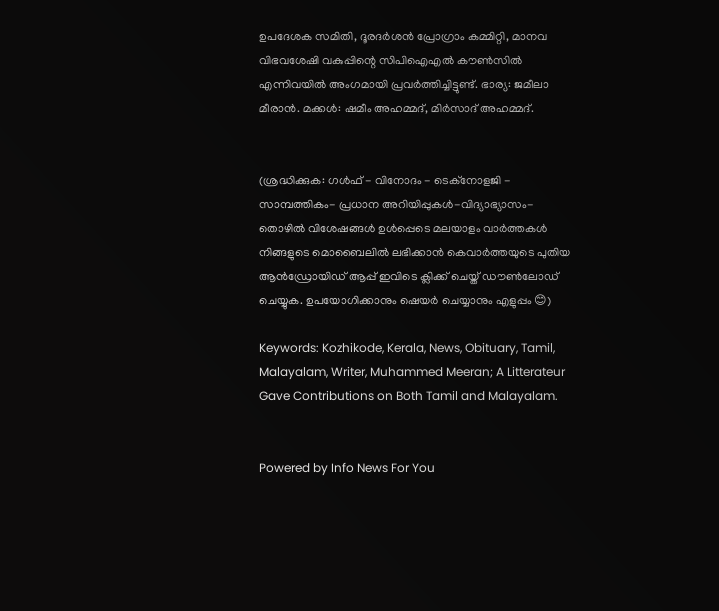ഉപദേശക സമിതി, ദൂരദര്‍ശന്‍ പ്രോഗ്രാം കമ്മിറ്റി, മാനവ വിഭവശേഷി വകുപ്പിന്റെ സിപിഐഎല്‍ കൗണ്‍സില്‍ എന്നിവയില്‍ അംഗമായി പ്രവര്‍ത്തിച്ചിട്ടുണ്ട്. ഭാര്യ: ജമീലാ മീരാന്‍. മക്കള്‍: ഷമീം അഹമ്മദ്, മിര്‍സാദ് അഹമ്മദ്.


(ശ്രദ്ധിക്കുക: ഗൾഫ് - വിനോദം - ടെക്നോളജി - സാമ്പത്തികം- പ്രധാന അറിയിപ്പുകൾ-വിദ്യാഭ്യാസം-തൊഴിൽ വിശേഷങ്ങൾ ഉൾപ്പെടെ മലയാളം വാർത്തകൾ നിങ്ങളുടെ മൊബൈലിൽ ലഭിക്കാൻ കെവാർത്തയുടെ പുതിയ ആൻഡ്രോയിഡ് ആപ്പ് ഇവിടെ ക്ലിക്ക് ചെയ്ത് ഡൗൺലോഡ് ചെയ്യുക. ഉപയോഗിക്കാനും ഷെയർ ചെയ്യാനും എളുപ്പം 😊)

Keywords: Kozhikode, Kerala, News, Obituary, Tamil, Malayalam, Writer, Muhammed Meeran; A Litterateur Gave Contributions on Both Tamil and Malayalam.


Powered by Info News For You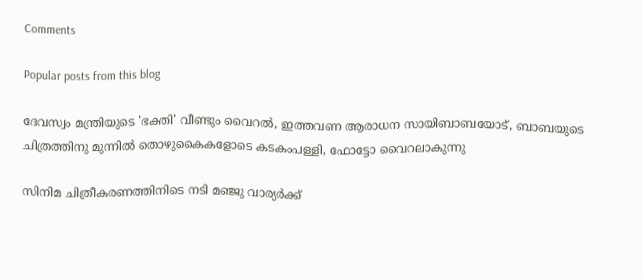Comments

Popular posts from this blog

ദേവസ്വം മന്ത്രിയുടെ 'ഭക്തി' വീണ്ടും വൈറല്‍, ഇത്തവണ ആരാധന സായിബാബയോട്, ബാബയുടെ ചിത്രത്തിനു മുന്നില്‍ തൊഴുകൈകളോടെ കടകംപള്ളി, ഫോട്ടോ വൈറലാകുന്നു

സിനിമ ചിത്രീകരണത്തിനിടെ നടി മഞ്ജു വാര്യര്‍ക്ക്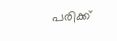പരിക്ക്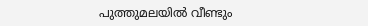പുത്തുമലയില്‍ വീണ്ടും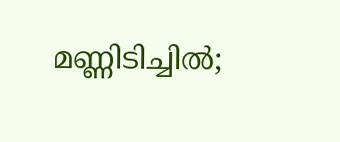മണ്ണിടിച്ചില്‍;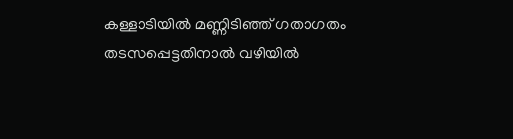കള്ളാടിയില്‍ മണ്ണിടിഞ്ഞ് ഗതാഗതം തടസപ്പെട്ടതിനാല്‍ വഴിയില്‍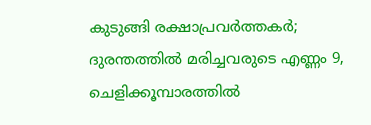കുടുങ്ങി രക്ഷാപ്രവര്‍ത്തകര്‍; ദുരന്തത്തില്‍ മരിച്ചവരുടെ എണ്ണം 9, ചെളിക്കൂമ്പാരത്തില്‍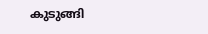കുടുങ്ങി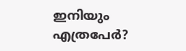ഇനിയും എത്രപേര്‍?